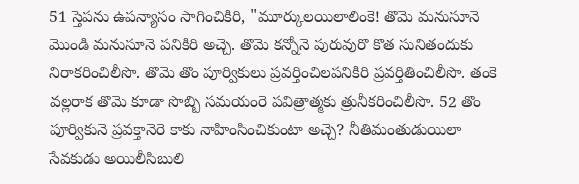51 స్తెపను ఉపన్యాసం సాగించికిరి, "మూర్కులయిలాలింకె! తొమె మనుసూనె మొండి మనుసూనె పనికిరి అచ్చె. తొమె కన్నోనె పురువురొ కొత సునితందుకు నిరాకరించిలీసొ. తొమె తొం పూర్వికులు ప్రవర్తించిలపనికిరి ప్రవర్తితించిలీసొ. తంకె వల్లరాక తొమె కూడా సొబ్బి సమయంరె పవిత్రాత్మకు త్రునీకరించిలీసొ. 52 తొం పూర్వికునె ప్రవక్తానెరె కాకు నాహింసించికుంటా అచ్చె? నీతిమంతుడుయిలా సేవకుడు అయిలీసిబులి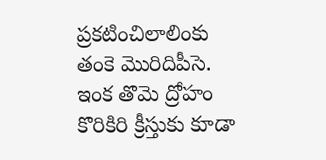ప్రకటించిలాలింకు తంకె మొరిదిపీసె. ఇంక తొమె ద్రోహం కొరికిరి క్రీస్తుకు కూడా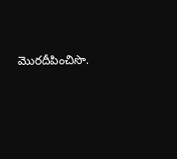మొరదీపించిసొ.